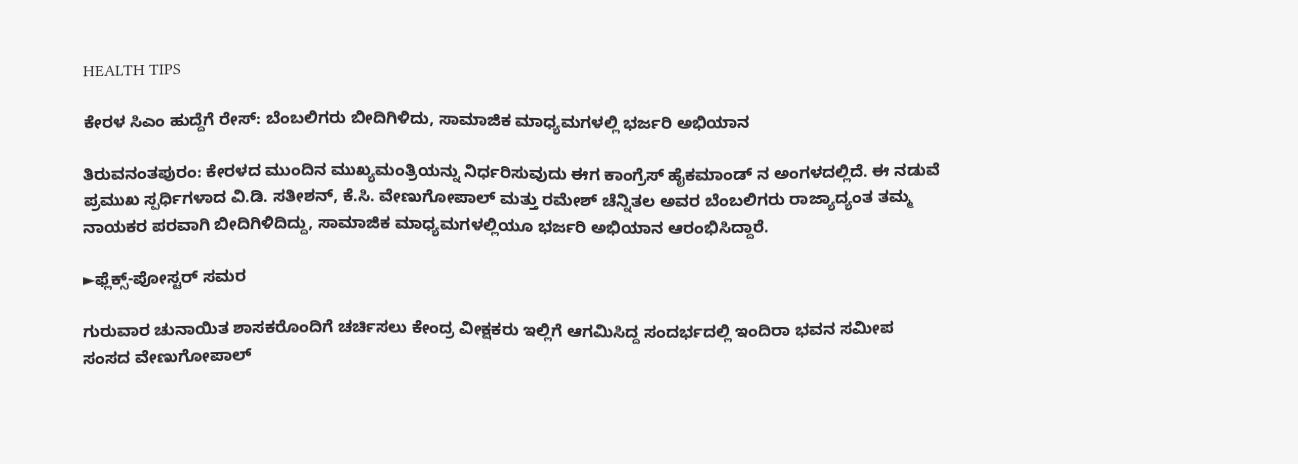HEALTH TIPS

ಕೇರಳ ಸಿಎಂ ಹುದ್ದೆಗೆ ರೇಸ್: ಬೆಂಬಲಿಗರು ಬೀದಿಗಿಳಿದು, ಸಾಮಾಜಿಕ ಮಾಧ್ಯಮಗಳಲ್ಲಿ ಭರ್ಜರಿ ಅಭಿಯಾನ

ತಿರುವನಂತಪುರಂ: ಕೇರಳದ ಮುಂದಿನ ಮುಖ್ಯಮಂತ್ರಿಯನ್ನು ನಿರ್ಧರಿಸುವುದು ಈಗ ಕಾಂಗ್ರೆಸ್ ಹೈಕಮಾಂಡ್‌ ನ ಅಂಗಳದಲ್ಲಿದೆ. ಈ ನಡುವೆ ಪ್ರಮುಖ ಸ್ಪರ್ಧಿಗಳಾದ ವಿ.ಡಿ. ಸತೀಶನ್, ಕೆ.ಸಿ. ವೇಣುಗೋಪಾಲ್‌ ಮತ್ತು ರಮೇಶ್ ಚೆನ್ನಿತಲ ಅವರ ಬೆಂಬಲಿಗರು ರಾಜ್ಯಾದ್ಯಂತ ತಮ್ಮ ನಾಯಕರ ಪರವಾಗಿ ಬೀದಿಗಿಳಿದಿದ್ದು, ಸಾಮಾಜಿಕ ಮಾಧ್ಯಮಗಳಲ್ಲಿಯೂ ಭರ್ಜರಿ ಅಭಿಯಾನ ಆರಂಭಿಸಿದ್ದಾರೆ.

►ಫ್ಲೆಕ್ಸ್-ಪೋಸ್ಟರ್ ಸಮರ

ಗುರುವಾರ ಚುನಾಯಿತ ಶಾಸಕರೊಂದಿಗೆ ಚರ್ಚಿಸಲು ಕೇಂದ್ರ ವೀಕ್ಷಕರು ಇಲ್ಲಿಗೆ ಆಗಮಿಸಿದ್ದ ಸಂದರ್ಭದಲ್ಲಿ ಇಂದಿರಾ ಭವನ ಸಮೀಪ ಸಂಸದ ವೇಣುಗೋಪಾಲ್‌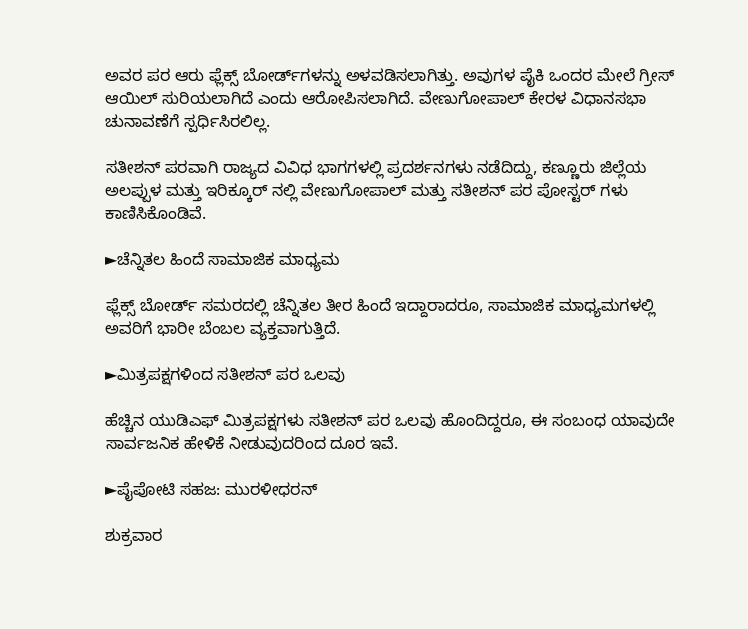ಅವರ ಪರ ಆರು ಫ್ಲೆಕ್ಸ್ ಬೋರ್ಡ್‌ಗಳನ್ನು ಅಳವಡಿಸಲಾಗಿತ್ತು. ಅವುಗಳ ಪೈಕಿ ಒಂದರ ಮೇಲೆ ಗ್ರೀಸ್ ಆಯಿಲ್ ಸುರಿಯಲಾಗಿದೆ ಎಂದು ಆರೋಪಿಸಲಾಗಿದೆ. ವೇಣುಗೋಪಾಲ್‌ ಕೇರಳ ವಿಧಾನಸಭಾ ಚುನಾವಣೆಗೆ ಸ್ಪರ್ಧಿಸಿರಲಿಲ್ಲ.

ಸತೀಶನ್ ಪರವಾಗಿ ರಾಜ್ಯದ ವಿವಿಧ ಭಾಗಗಳಲ್ಲಿ ಪ್ರದರ್ಶನಗಳು ನಡೆದಿದ್ದು, ಕಣ್ಣೂರು ಜಿಲ್ಲೆಯ ಅಲಪ್ಪುಳ ಮತ್ತು ಇರಿಕ್ಕೂರ್‌ ನಲ್ಲಿ ವೇಣುಗೋಪಾಲ್‌ ಮತ್ತು ಸತೀಶನ್ ಪರ ಪೋಸ್ಟರ್‌ ಗಳು ಕಾಣಿಸಿಕೊಂಡಿವೆ.

►ಚೆನ್ನಿತಲ ಹಿಂದೆ ಸಾಮಾಜಿಕ ಮಾಧ್ಯಮ

ಫ್ಲೆಕ್ಸ್ ಬೋರ್ಡ್ ಸಮರದಲ್ಲಿ ಚೆನ್ನಿತಲ ತೀರ ಹಿಂದೆ ಇದ್ದಾರಾದರೂ, ಸಾಮಾಜಿಕ ಮಾಧ್ಯಮಗಳಲ್ಲಿ ಅವರಿಗೆ ಭಾರೀ ಬೆಂಬಲ ವ್ಯಕ್ತವಾಗುತ್ತಿದೆ.

►ಮಿತ್ರಪಕ್ಷಗಳಿಂದ ಸತೀಶನ್ ಪರ ಒಲವು

ಹೆಚ್ಚಿನ ಯುಡಿಎಫ್ ಮಿತ್ರಪಕ್ಷಗಳು ಸತೀಶನ್ ಪರ ಒಲವು ಹೊಂದಿದ್ದರೂ, ಈ ಸಂಬಂಧ ಯಾವುದೇ ಸಾರ್ವಜನಿಕ ಹೇಳಿಕೆ ನೀಡುವುದರಿಂದ ದೂರ ಇವೆ.

►ಪೈಪೋಟಿ ಸಹಜ: ಮುರಳೀಧರನ್

ಶುಕ್ರವಾರ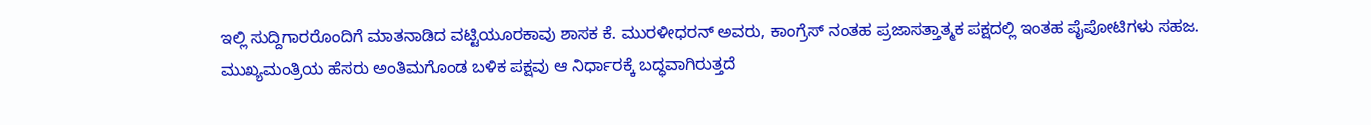ಇಲ್ಲಿ ಸುದ್ದಿಗಾರರೊಂದಿಗೆ ಮಾತನಾಡಿದ ವಟ್ಟಿಯೂರಕಾವು ಶಾಸಕ ಕೆ. ಮುರಳೀಧರನ್ ಅವರು, ಕಾಂಗ್ರೆಸ್‌ ನಂತಹ ಪ್ರಜಾಸತ್ತಾತ್ಮಕ ಪಕ್ಷದಲ್ಲಿ ಇಂತಹ ಪೈಪೋಟಿಗಳು ಸಹಜ. ಮುಖ್ಯಮಂತ್ರಿಯ ಹೆಸರು ಅಂತಿಮಗೊಂಡ ಬಳಿಕ ಪಕ್ಷವು ಆ ನಿರ್ಧಾರಕ್ಕೆ ಬದ್ಧವಾಗಿರುತ್ತದೆ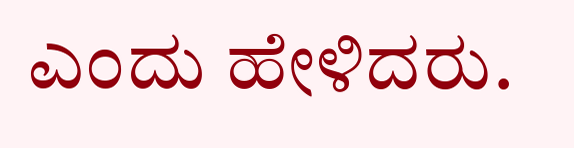ಎಂದು ಹೇಳಿದರು.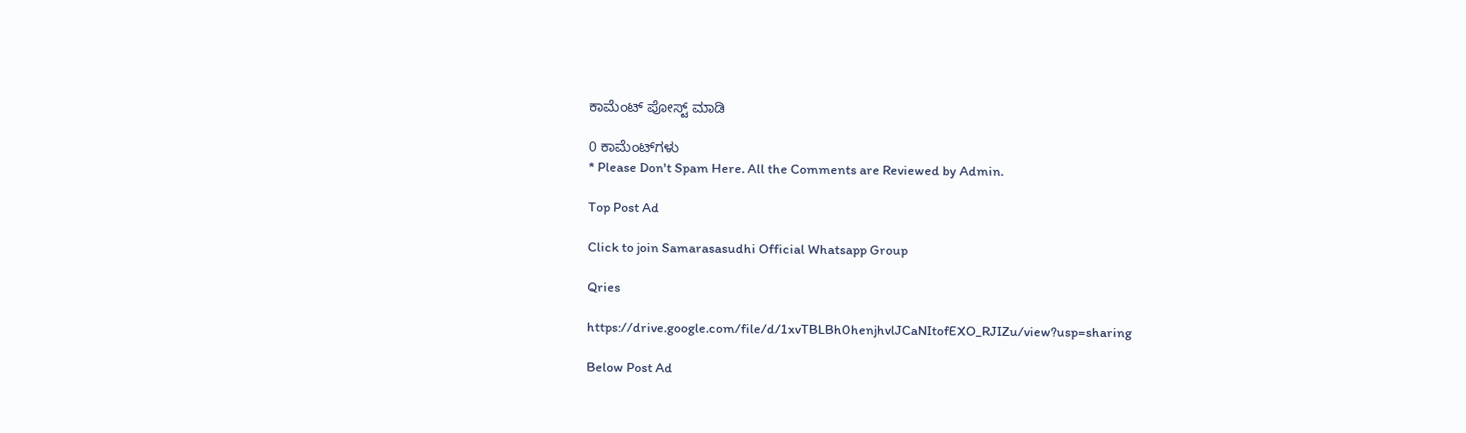ಕಾಮೆಂಟ್‌‌ ಪೋಸ್ಟ್‌ ಮಾಡಿ

0 ಕಾಮೆಂಟ್‌ಗಳು
* Please Don't Spam Here. All the Comments are Reviewed by Admin.

Top Post Ad

Click to join Samarasasudhi Official Whatsapp Group

Qries

https://drive.google.com/file/d/1xvTBLBh0henjhvlJCaNItofEXO_RJIZu/view?usp=sharing

Below Post Ad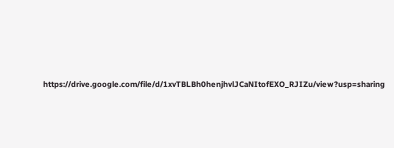https://drive.google.com/file/d/1xvTBLBh0henjhvlJCaNItofEXO_RJIZu/view?usp=sharing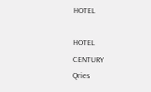HOTEL

HOTEL
CENTURY
Qries